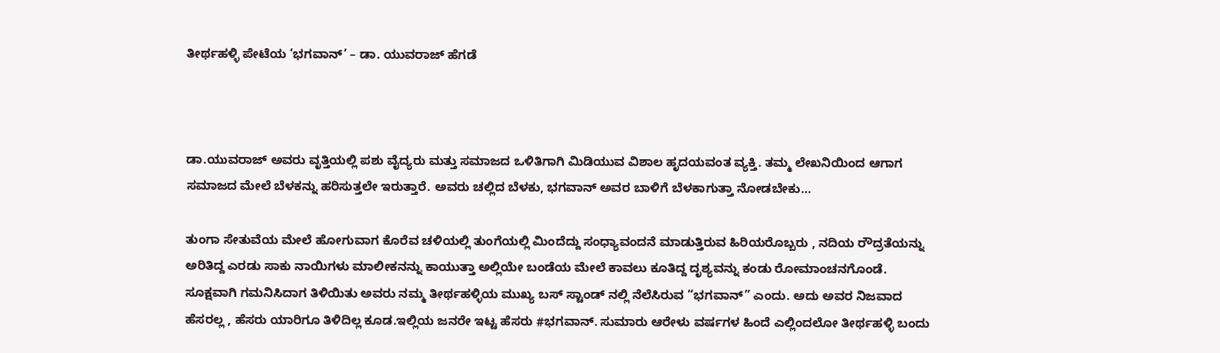ತೀರ್ಥಹಳ್ಳಿ ಪೇಟೆಯ ‘ಭಗವಾನ್’ – ಡಾ. ಯುವರಾಜ್ ಹೆಗಡೆ



ಡಾ.ಯುವರಾಜ್ ಅವರು ವೃತ್ತಿಯಲ್ಲಿ ಪಶು ವೈದ್ಯರು ಮತ್ತು ಸಮಾಜದ ಒಳಿತಿಗಾಗಿ ಮಿಡಿಯುವ ವಿಶಾಲ ಹೃದಯವಂತ ವ್ಯಕ್ತಿ. ತಮ್ಮ ಲೇಖನಿಯಿಂದ ಆಗಾಗ  ಸಮಾಜದ ಮೇಲೆ ಬೆಳಕನ್ನು ಹರಿಸುತ್ತಲೇ ಇರುತ್ತಾರೆ. ಅವರು ಚಲ್ಲಿದ ಬೆಳಕು, ಭಗವಾನ್ ಅವರ ಬಾಳಿಗೆ ಬೆಳಕಾಗುತ್ತಾ ನೋಡಬೇಕು…

ತುಂಗಾ ಸೇತುವೆಯ ಮೇಲೆ ಹೋಗುವಾಗ ಕೊರೆವ ಚಳಿಯಲ್ಲಿ ತುಂಗೆಯಲ್ಲಿ ಮಿಂದೆದ್ದು ಸಂಧ್ಯಾವಂದನೆ ಮಾಡುತ್ತಿರುವ ಹಿರಿಯರೊಬ್ಬರು , ನದಿಯ ರೌದ್ರತೆಯನ್ನು ಅರಿತಿದ್ದ ಎರಡು ಸಾಕು ನಾಯಿಗಳು ಮಾಲೀಕನನ್ನು ಕಾಯುತ್ತಾ ಅಲ್ಲಿಯೇ ಬಂಡೆಯ ಮೇಲೆ ಕಾವಲು ಕೂತಿದ್ದ ದೃಶ್ಯವನ್ನು ಕಂಡು ರೋಮಾಂಚನಗೊಂಡೆ. ಸೂಕ್ಷವಾಗಿ ಗಮನಿಸಿದಾಗ ತಿಳಿಯಿತು ಅವರು ನಮ್ಮ ತೀರ್ಥಹಳ್ಳಿಯ ಮುಖ್ಯ ಬಸ್ ಸ್ಟಾಂಡ್ ನಲ್ಲಿ ನೆಲೆಸಿರುವ “ಭಗವಾನ್” ಎಂದು. ಅದು ಅವರ ನಿಜವಾದ ಹೆಸರಲ್ಲ , ಹೆಸರು ಯಾರಿಗೂ ತಿಳಿದಿಲ್ಲ ಕೂಡ.ಇಲ್ಲಿಯ ಜನರೇ ಇಟ್ಟ ಹೆಸರು #ಭಗವಾನ್. ಸುಮಾರು ಆರೇಳು ವರ್ಷಗಳ ಹಿಂದೆ ಎಲ್ಲಿಂದಲೋ ತೀರ್ಥಹಳ್ಳಿ ಬಂದು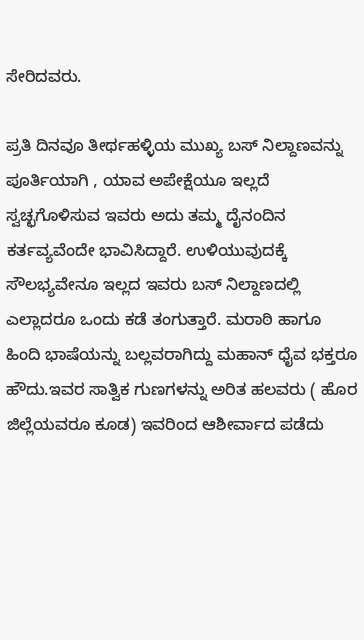ಸೇರಿದವರು.

ಪ್ರತಿ ದಿನವೂ ತೀರ್ಥಹಳ್ಳಿಯ ಮುಖ್ಯ ಬಸ್ ನಿಲ್ದಾಣವನ್ನು ಪೂರ್ತಿಯಾಗಿ , ಯಾವ ಅಪೇಕ್ಷೆಯೂ ಇಲ್ಲದೆ ಸ್ವಚ್ಛಗೊಳಿಸುವ ಇವರು ಅದು ತಮ್ಮ ದೈನಂದಿನ ಕರ್ತವ್ಯವೆಂದೇ ಭಾವಿಸಿದ್ದಾರೆ. ಉಳಿಯುವುದಕ್ಕೆ ಸೌಲಭ್ಯವೇನೂ ಇಲ್ಲದ ಇವರು ಬಸ್ ನಿಲ್ದಾಣದಲ್ಲಿ ಎಲ್ಲಾದರೂ ಒಂದು ಕಡೆ ತಂಗುತ್ತಾರೆ. ಮರಾಠಿ ಹಾಗೂ ಹಿಂದಿ ಭಾಷೆಯನ್ನು ಬಲ್ಲವರಾಗಿದ್ದು ಮಹಾನ್ ಧೈವ ಭಕ್ತರೂ ಹೌದು.ಇವರ ಸಾತ್ವಿಕ ಗುಣಗಳನ್ನು ಅರಿತ ಹಲವರು ( ಹೊರ ಜಿಲ್ಲೆಯವರೂ ಕೂಡ) ಇವರಿಂದ ಆಶೀರ್ವಾದ ಪಡೆದು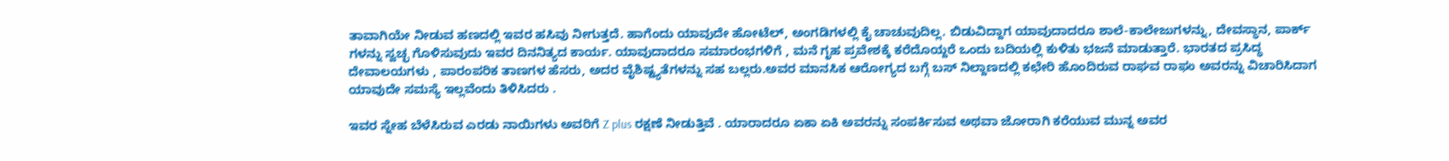ತಾವಾಗಿಯೇ ನೀಡುವ ಹಣದಲ್ಲಿ ಇವರ ಹಸಿವು ನೀಗುತ್ತದೆ. ಹಾಗೆಂದು ಯಾವುದೇ ಹೋಟೆಲ್, ಅಂಗಡಿಗಳಲ್ಲಿ ಕೈ ಚಾಚುವುದಿಲ್ಲ. ಬಿಡುವಿದ್ದಾಗ ಯಾವುದಾದರೂ ಶಾಲೆ-ಕಾಲೇಜುಗಳನ್ನು, ದೇವಸ್ಥಾನ, ಪಾರ್ಕ್ ಗಳನ್ನು ಸ್ವಚ್ಛ ಗೊಳಿಸುವುದು ಇವರ ದಿನನಿತ್ಯದ ಕಾರ್ಯ. ಯಾವುದಾದರೂ ಸಮಾರಂಭಗಳಿಗೆ , ಮನೆ ಗೃಹ ಪ್ರವೇಶಕ್ಕೆ ಕರೆದೊಯ್ದರೆ ಒಂದು ಬದಿಯಲ್ಲಿ ಕುಳಿತು ಭಜನೆ ಮಾಡುತ್ತಾರೆ. ಭಾರತದ ಪ್ರಸಿದ್ಧ ದೇವಾಲಯಗಳು , ಪಾರಂಪರಿಕ ತಾಣಗಳ ಹೆಸರು, ಅದರ ವೈಶಿಷ್ಟ್ಯತೆಗಳನ್ನು ಸಹ ಬಲ್ಲರು.ಅವರ ಮಾನಸಿಕ ಆರೋಗ್ಯದ ಬಗ್ಗೆ ಬಸ್ ನಿಲ್ದಾಣದಲ್ಲಿ ಕಛೇರಿ ಹೊಂದಿರುವ ರಾಘವ ರಾಘು ಅವರನ್ನು ವಿಚಾರಿಸಿದಾಗ ಯಾವುದೇ ಸಮಸ್ಯೆ ಇಲ್ಲವೆಂದು ತಿಳಿಸಿದರು .

ಇವರ ಸ್ನೇಹ ಬೆಳೆಸಿರುವ ಎರಡು ನಾಯಿಗಳು ಅವರಿಗೆ Z plus ರಕ್ಷಣೆ ನೀಡುತ್ತಿವೆ . ಯಾರಾದರೂ ಏಕಾ ಏಕಿ ಅವರನ್ನು ಸಂಪರ್ಕಿಸುವ ಅಥವಾ ಜೋರಾಗಿ ಕರೆಯುವ ಮುನ್ನ ಅವರ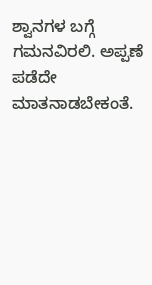ಶ್ವಾನಗಳ ಬಗ್ಗೆ ಗಮನವಿರಲಿ. ಅಪ್ಪಣೆ ಪಡೆದೇ ಮಾತನಾಡಬೇಕಂತೆ.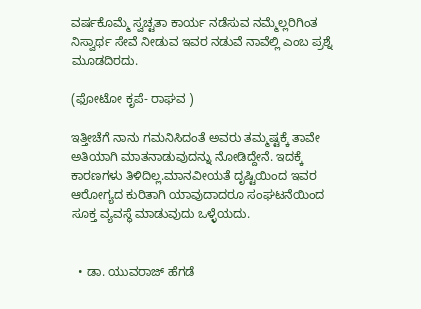ವರ್ಷಕೊಮ್ಮೆ ಸ್ವಚ್ಟತಾ ಕಾರ್ಯ ನಡೆಸುವ ನಮ್ಮೆಲ್ಲರಿಗಿಂತ ನಿಸ್ವಾರ್ಥ ಸೇವೆ ನೀಡುವ ಇವರ ನಡುವೆ ನಾವೆಲ್ಲಿ ಎಂಬ ಪ್ರಶ್ನೆ ಮೂಡದಿರದು.

(ಫೋಟೋ ಕೃಪೆ- ರಾಘವ )

ಇತ್ತೀಚೆಗೆ ನಾನು ಗಮನಿಸಿದಂತೆ ಅವರು ತಮ್ಮಷ್ಟಕ್ಕೆ ತಾವೇ ಅತಿಯಾಗಿ ಮಾತನಾಡುವುದನ್ನು ನೋಡಿದ್ದೇನೆ. ಇದಕ್ಕೆ ಕಾರಣಗಳು ತಿಳಿದಿಲ್ಲ.ಮಾನವೀಯತೆ ದೃಷ್ಟಿಯಿಂದ ಇವರ ಆರೋಗ್ಯದ ಕುರಿತಾಗಿ ಯಾವುದಾದರೂ ಸಂಘಟನೆಯಿಂದ ಸೂಕ್ತ ವ್ಯವಸ್ಥೆ ಮಾಡುವುದು ಒಳ್ಳೆಯದು.


  • ಡಾ. ಯುವರಾಜ್ ಹೆಗಡೆ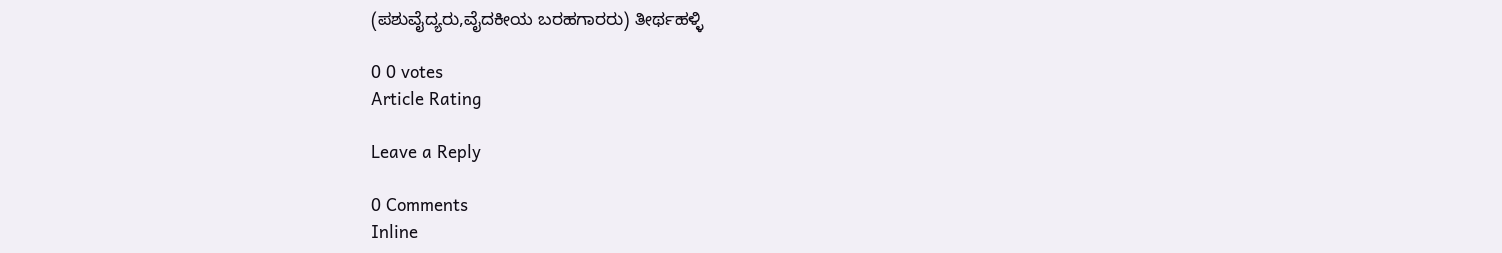(ಪಶುವೈದ್ಯರು,ವೈದಕೀಯ ಬರಹಗಾರರು) ತೀರ್ಥಹಳ್ಳಿ

0 0 votes
Article Rating

Leave a Reply

0 Comments
Inline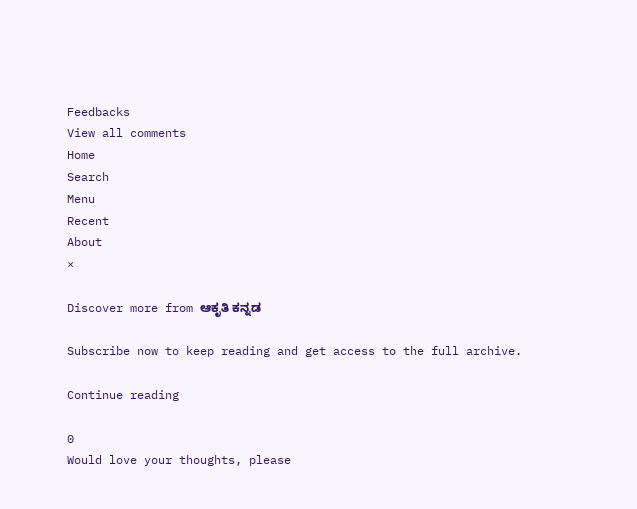Feedbacks
View all comments
Home
Search
Menu
Recent
About
×

Discover more from ಆಕೃತಿ ಕನ್ನಡ

Subscribe now to keep reading and get access to the full archive.

Continue reading

0
Would love your thoughts, please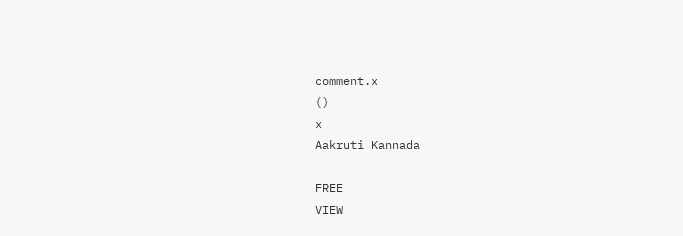comment.x
()
x
Aakruti Kannada

FREE
VIEW